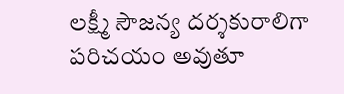లక్ష్మీ సౌజన్య దర్శకురాలిగా పరిచయం అవుతూ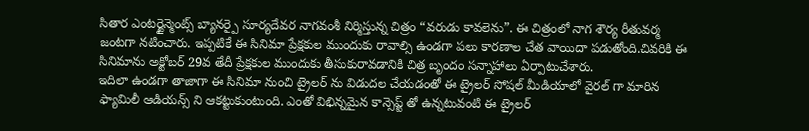సితార ఎంటర్టైన్మెంట్స్ బ్యానర్పై సూర్యదేవర నాగవంశీ నిర్మిస్తున్న చిత్రం “వరుడు కావలెను”. ఈ చిత్రంలో నాగ శౌర్య రీతువర్మ జంటగా నటించారు. ఇప్పటికే ఈ సినిమా ప్రేక్షకుల ముందుకు రావాల్సి ఉండగా పలు కారణాల చేత వాయిదా పడుతోంది.చివరికి ఈ సినిమాను అక్టోబర్ 29వ తేదీ ప్రేక్షకుల ముందుకు తీసుకురావడానికి చిత్ర బృందం సన్నాహాలు ఏర్పాటుచేశారు.
ఇదిలా ఉండగా తాజాగా ఈ సినిమా నుంచి ట్రైలర్ ను విడుదల చేయడంతో ఈ ట్రైలర్ సోషల్ మీడియాలో వైరల్ గా మారిన ఫ్యామిలీ ఆడియన్స్ ని ఆకట్టుకుంటుంది. ఎంతో విభిన్నమైన కాన్సెప్ట్ తో ఉన్నటువంటి ఈ ట్రైలర్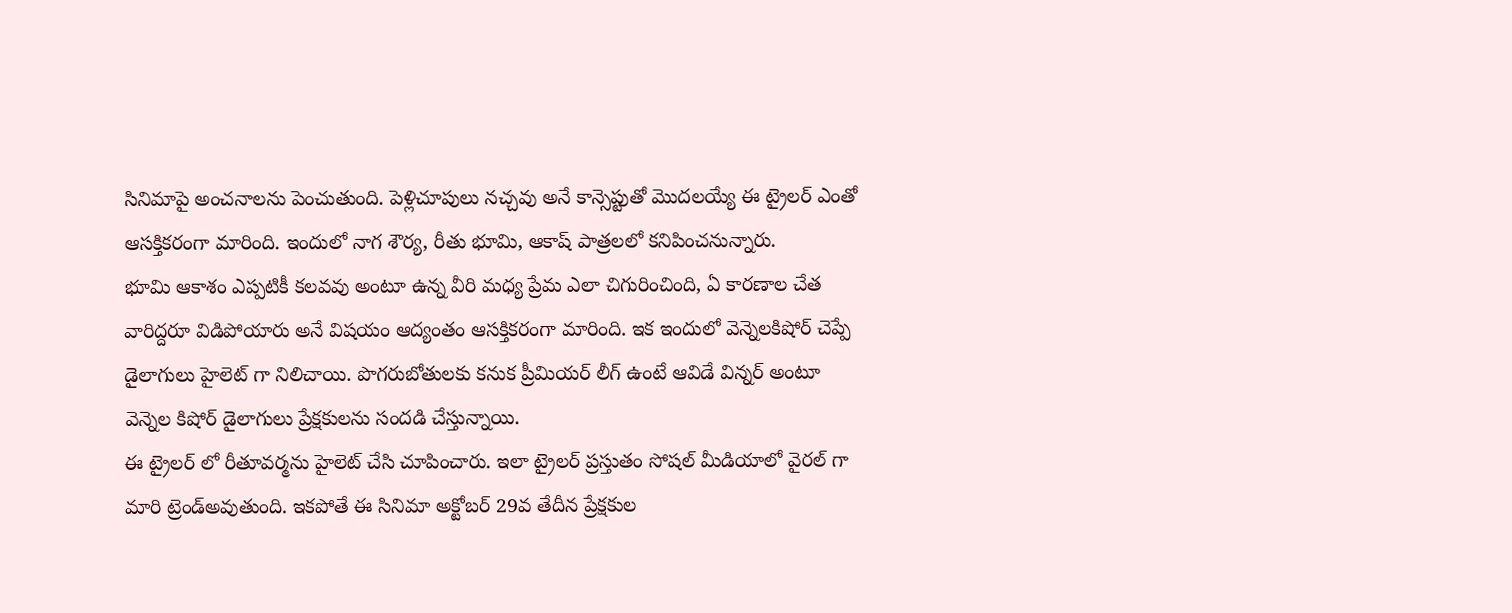సినిమాపై అంచనాలను పెంచుతుంది. పెళ్లిచూపులు నచ్చవు అనే కాన్సెప్టుతో మొదలయ్యే ఈ ట్రైలర్ ఎంతో ఆసక్తికరంగా మారింది. ఇందులో నాగ శౌర్య, రీతు భూమి, ఆకాష్ పాత్రలలో కనిపించనున్నారు.
భూమి ఆకాశం ఎప్పటికీ కలవవు అంటూ ఉన్న వీరి మధ్య ప్రేమ ఎలా చిగురించింది, ఏ కారణాల చేత వారిద్దరూ విడిపోయారు అనే విషయం ఆద్యంతం ఆసక్తికరంగా మారింది. ఇక ఇందులో వెన్నెలకిషోర్ చెప్పే డైలాగులు హైలెట్ గా నిలిచాయి. పొగరుబోతులకు కనుక ప్రీమియర్ లీగ్ ఉంటే ఆవిడే విన్నర్ అంటూ వెన్నెల కిషోర్ డైలాగులు ప్రేక్షకులను సందడి చేస్తున్నాయి.
ఈ ట్రైలర్ లో రీతూవర్మను హైలెట్ చేసి చూపించారు. ఇలా ట్రైలర్ ప్రస్తుతం సోషల్ మీడియాలో వైరల్ గా మారి ట్రెండ్అవుతుంది. ఇకపోతే ఈ సినిమా అక్టోబర్ 29వ తేదీన ప్రేక్షకుల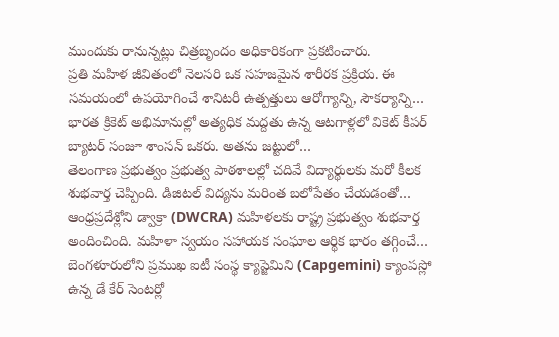ముందుకు రానున్నట్లు చిత్రబృందం అధికారికంగా ప్రకటించారు.
ప్రతి మహిళ జీవితంలో నెలసరి ఒక సహజమైన శారీరక ప్రక్రియ. ఈ సమయంలో ఉపయోగించే శానిటరీ ఉత్పత్తులు ఆరోగ్యాన్ని, సౌకర్యాన్ని…
భారత క్రికెట్ అభిమానుల్లో అత్యధిక మద్దతు ఉన్న ఆటగాళ్లలో వికెట్ కీపర్ బ్యాటర్ సంజూ శాంసన్ ఒకరు. అతను జట్టులో…
తెలంగాణ ప్రభుత్వం ప్రభుత్వ పాఠశాలల్లో చదివే విద్యార్థులకు మరో కీలక శుభవార్త చెప్పింది. డిజిటల్ విద్యను మరింత బలోపేతం చేయడంతో…
ఆంధ్రప్రదేశ్లోని డ్వాక్రా (DWCRA) మహిళలకు రాష్ట్ర ప్రభుత్వం శుభవార్త అందించింది. మహిళా స్వయం సహాయక సంఘాల ఆర్థిక భారం తగ్గించే…
బెంగళూరులోని ప్రముఖ ఐటీ సంస్థ క్యాప్జెమిని (Capgemini) క్యాంపస్లో ఉన్న డే కేర్ సెంటర్లో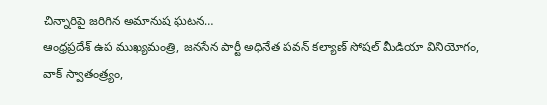చిన్నారిపై జరిగిన అమానుష ఘటన…
ఆంధ్రప్రదేశ్ ఉప ముఖ్యమంత్రి, జనసేన పార్టీ అధినేత పవన్ కల్యాణ్ సోషల్ మీడియా వినియోగం, వాక్ స్వాతంత్ర్యం,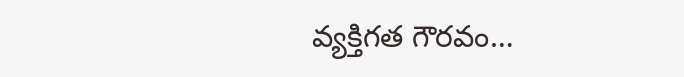వ్యక్తిగత గౌరవం…